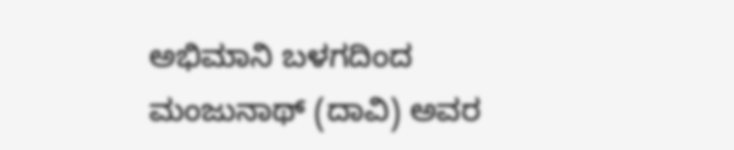ಅಭಿಮಾನಿ ಬಳಗದಿಂದ ಮಂಜುನಾಥ್ (ದಾವಿ) ಅವರ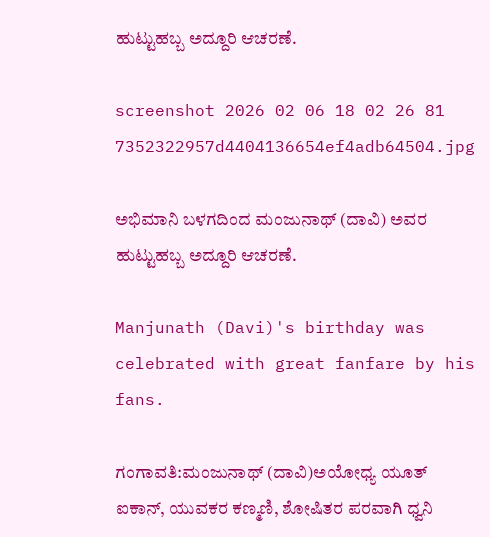ಹುಟ್ಟುಹಬ್ಬ ಅದ್ದೂರಿ ಆಚರಣೆ.

screenshot 2026 02 06 18 02 26 81 7352322957d4404136654ef4adb64504.jpg

ಅಭಿಮಾನಿ ಬಳಗದಿಂದ ಮಂಜುನಾಥ್ (ದಾವಿ) ಅವರ ಹುಟ್ಟುಹಬ್ಬ ಅದ್ದೂರಿ ಆಚರಣೆ.

Manjunath (Davi)'s birthday was celebrated with great fanfare by his fans.

ಗಂಗಾವತಿ:ಮಂಜುನಾಥ್ (ದಾವಿ)ಅಯೋಧ್ಯ ಯೂತ್ ಐಕಾನ್, ಯುವಕರ ಕಣ್ಮಣಿ, ಶೋಷಿತರ ಪರವಾಗಿ ಧ್ವನಿ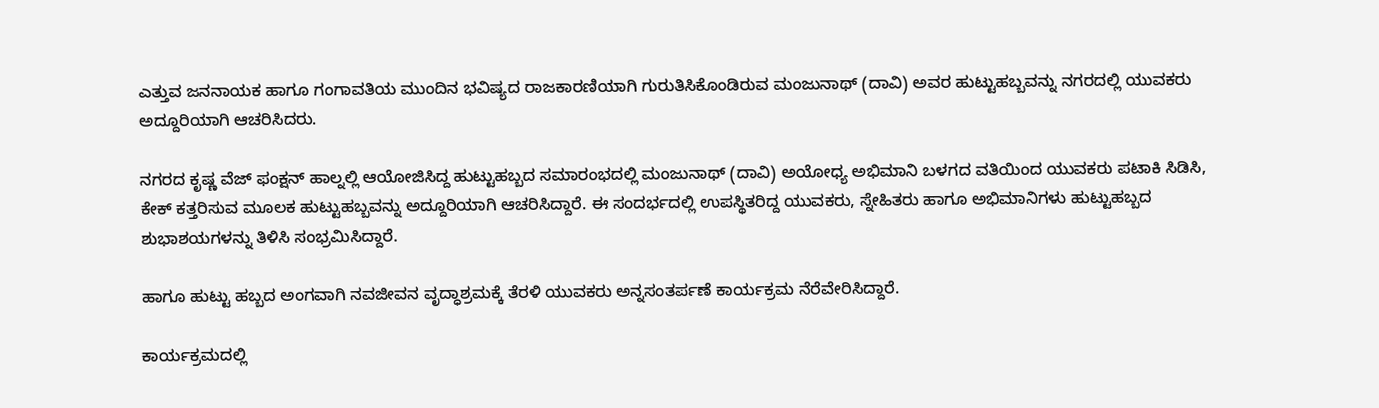ಎತ್ತುವ ಜನನಾಯಕ ಹಾಗೂ ಗಂಗಾವತಿಯ ಮುಂದಿನ ಭವಿಷ್ಯದ ರಾಜಕಾರಣಿಯಾಗಿ ಗುರುತಿಸಿಕೊಂಡಿರುವ ಮಂಜುನಾಥ್ (ದಾವಿ) ಅವರ ಹುಟ್ಟುಹಬ್ಬವನ್ನು ನಗರದಲ್ಲಿ ಯುವಕರು ಅದ್ದೂರಿಯಾಗಿ ಆಚರಿಸಿದರು.

ನಗರದ ಕೃಷ್ಣ ವೆಜ್ ಫಂಕ್ಷನ್ ಹಾಲ್ನಲ್ಲಿ ಆಯೋಜಿಸಿದ್ದ ಹುಟ್ಟುಹಬ್ಬದ ಸಮಾರಂಭದಲ್ಲಿ ಮಂಜುನಾಥ್ (ದಾವಿ) ಅಯೋಧ್ಯ ಅಭಿಮಾನಿ ಬಳಗದ ವತಿಯಿಂದ ಯುವಕರು ಪಟಾಕಿ ಸಿಡಿಸಿ, ಕೇಕ್ ಕತ್ತರಿಸುವ ಮೂಲಕ ಹುಟ್ಟುಹಬ್ಬವನ್ನು ಅದ್ದೂರಿಯಾಗಿ ಆಚರಿಸಿದ್ದಾರೆ. ಈ ಸಂದರ್ಭದಲ್ಲಿ ಉಪಸ್ಥಿತರಿದ್ದ ಯುವಕರು, ಸ್ನೇಹಿತರು ಹಾಗೂ ಅಭಿಮಾನಿಗಳು ಹುಟ್ಟುಹಬ್ಬದ ಶುಭಾಶಯಗಳನ್ನು ತಿಳಿಸಿ ಸಂಭ್ರಮಿಸಿದ್ದಾರೆ.

ಹಾಗೂ ಹುಟ್ಟು ಹಬ್ಬದ ಅಂಗವಾಗಿ ನವಜೀವನ ವೃದ್ಧಾಶ್ರಮಕ್ಕೆ ತೆರಳಿ ಯುವಕರು ಅನ್ನಸಂತರ್ಪಣೆ ಕಾರ್ಯಕ್ರಮ ನೆರೆವೇರಿಸಿದ್ದಾರೆ.

ಕಾರ್ಯಕ್ರಮದಲ್ಲಿ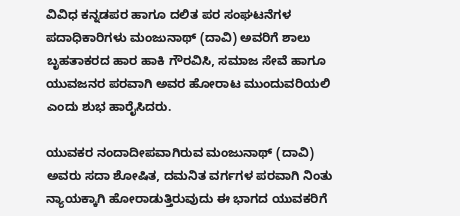ವಿವಿಧ ಕನ್ನಡಪರ ಹಾಗೂ ದಲಿತ ಪರ ಸಂಘಟನೆಗಳ ಪದಾಧಿಕಾರಿಗಳು ಮಂಜುನಾಥ್ (ದಾವಿ) ಅವರಿಗೆ ಶಾಲು ಬೃಹತಾಕರದ ಹಾರ ಹಾಕಿ ಗೌರವಿಸಿ, ಸಮಾಜ ಸೇವೆ ಹಾಗೂ ಯುವಜನರ ಪರವಾಗಿ ಅವರ ಹೋರಾಟ ಮುಂದುವರಿಯಲಿ ಎಂದು ಶುಭ ಹಾರೈಸಿದರು.

ಯುವಕರ ನಂದಾದೀಪವಾಗಿರುವ ಮಂಜುನಾಥ್ (ದಾವಿ) ಅವರು ಸದಾ ಶೋಷಿತ, ದಮನಿತ ವರ್ಗಗಳ ಪರವಾಗಿ ನಿಂತು ನ್ಯಾಯಕ್ಕಾಗಿ ಹೋರಾಡುತ್ತಿರುವುದು ಈ ಭಾಗದ ಯುವಕರಿಗೆ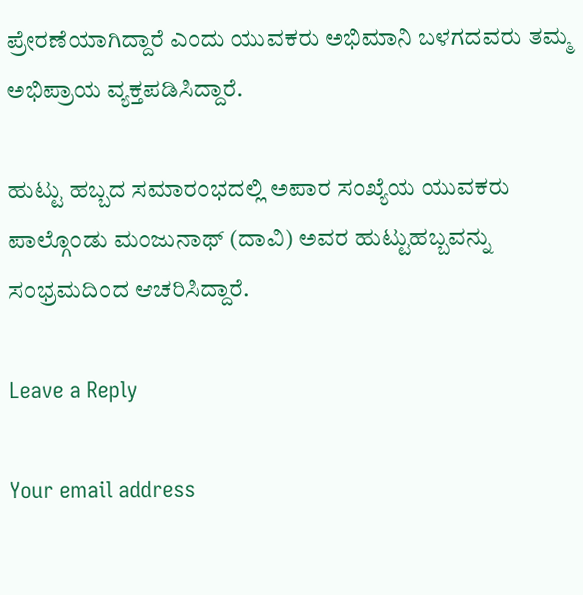ಪ್ರೇರಣೆಯಾಗಿದ್ದಾರೆ ಎಂದು ಯುವಕರು ಅಭಿಮಾನಿ ಬಳಗದವರು ತಮ್ಮ ಅಭಿಪ್ರಾಯ ವ್ಯಕ್ತಪಡಿಸಿದ್ದಾರೆ.

ಹುಟ್ಟು ಹಬ್ಬದ ಸಮಾರಂಭದಲ್ಲಿ ಅಪಾರ ಸಂಖ್ಯೆಯ ಯುವಕರು ಪಾಲ್ಗೊಂಡು ಮಂಜುನಾಥ್ (ದಾವಿ) ಅವರ ಹುಟ್ಟುಹಬ್ಬವನ್ನು ಸಂಭ್ರಮದಿಂದ ಆಚರಿಸಿದ್ದಾರೆ.

Leave a Reply

Your email address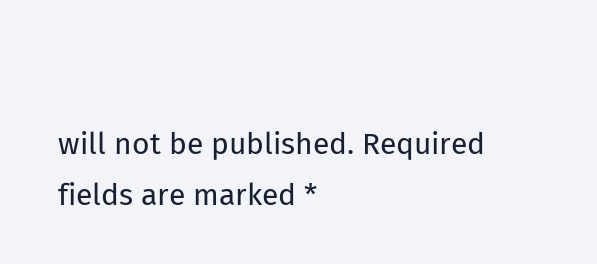will not be published. Required fields are marked *